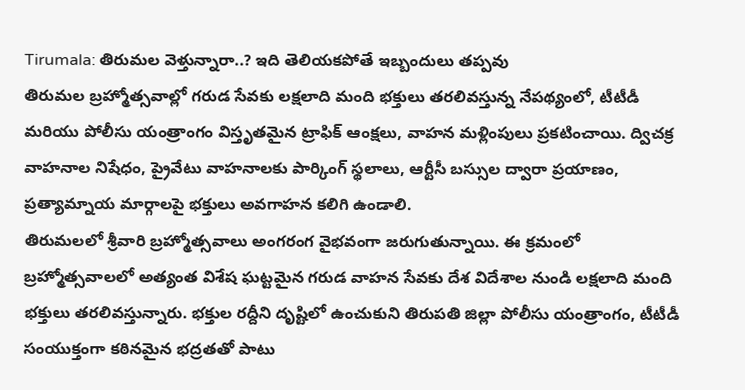Tirumala: తిరుమల వెళ్తున్నారా..? ఇది తెలియకపోతే ఇబ్బందులు తప్పవు
తిరుమల బ్రహ్మోత్సవాల్లో గరుడ సేవకు లక్షలాది మంది భక్తులు తరలివస్తున్న నేపథ్యంలో, టీటీడీ మరియు పోలీసు యంత్రాంగం విస్తృతమైన ట్రాఫిక్ ఆంక్షలు, వాహన మళ్లింపులు ప్రకటించాయి. ద్విచక్ర వాహనాల నిషేధం, ప్రైవేటు వాహనాలకు పార్కింగ్ స్థలాలు, ఆర్టీసీ బస్సుల ద్వారా ప్రయాణం, ప్రత్యామ్నాయ మార్గాలపై భక్తులు అవగాహన కలిగి ఉండాలి.
తిరుమలలో శ్రీవారి బ్రహ్మోత్సవాలు అంగరంగ వైభవంగా జరుగుతున్నాయి. ఈ క్రమంలో బ్రహ్మోత్సవాలలో అత్యంత విశేష ఘట్టమైన గరుడ వాహన సేవకు దేశ విదేశాల నుండి లక్షలాది మంది భక్తులు తరలివస్తున్నారు. భక్తుల రద్దీని దృష్టిలో ఉంచుకుని తిరుపతి జిల్లా పోలీసు యంత్రాంగం, టీటీడీ సంయుక్తంగా కఠినమైన భద్రతతో పాటు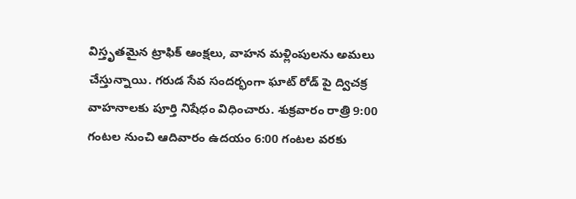విస్తృతమైన ట్రాఫిక్ ఆంక్షలు, వాహన మళ్లింపులను అమలు చేస్తున్నాయి. గరుడ సేవ సందర్భంగా ఘాట్ రోడ్ పై ద్విచక్ర వాహనాలకు పూర్తి నిషేధం విధించారు. శుక్రవారం రాత్రి 9:00 గంటల నుంచి ఆదివారం ఉదయం 6:00 గంటల వరకు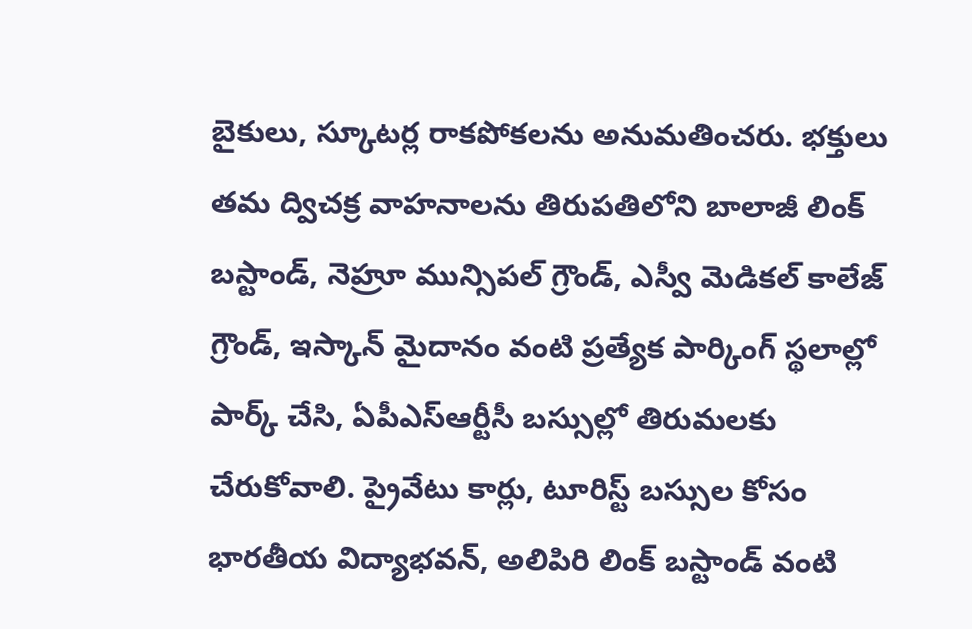బైకులు, స్కూటర్ల రాకపోకలను అనుమతించరు. భక్తులు తమ ద్విచక్ర వాహనాలను తిరుపతిలోని బాలాజీ లింక్ బస్టాండ్, నెహ్రూ మున్సిపల్ గ్రౌండ్, ఎస్వీ మెడికల్ కాలేజ్ గ్రౌండ్, ఇస్కాన్ మైదానం వంటి ప్రత్యేక పార్కింగ్ స్థలాల్లో పార్క్ చేసి, ఏపీఎస్ఆర్టీసీ బస్సుల్లో తిరుమలకు చేరుకోవాలి. ప్రైవేటు కార్లు, టూరిస్ట్ బస్సుల కోసం భారతీయ విద్యాభవన్, అలిపిరి లింక్ బస్టాండ్ వంటి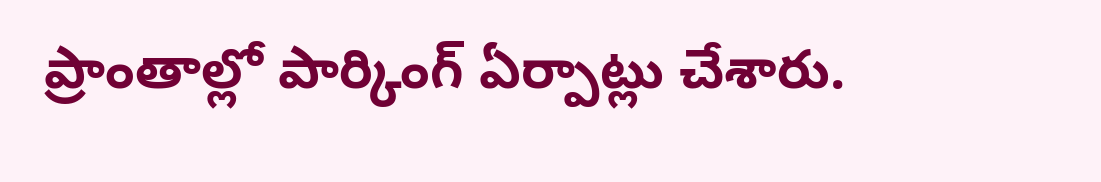ప్రాంతాల్లో పార్కింగ్ ఏర్పాట్లు చేశారు.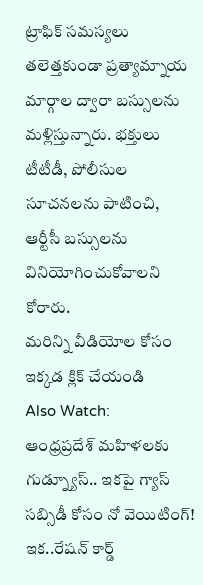ట్రాఫిక్ సమస్యలు తలెత్తకుండా ప్రత్యామ్నాయ మార్గాల ద్వారా బస్సులను మళ్లిస్తున్నారు. భక్తులు టీటీడీ, పోలీసుల సూచనలను పాటించి, ఆర్టీసీ బస్సులను వినియోగించుకోవాలని కోరారు.
మరిన్ని వీడియోల కోసం ఇక్కడ క్లిక్ చేయండి
Also Watch:
ఆంధ్రప్రదేశ్ మహిళలకు గుడ్న్యూస్.. ఇకపై గ్యాస్ సబ్సిడీ కోసం నో వెయిటింగ్!
ఇక..రేషన్ కార్డ్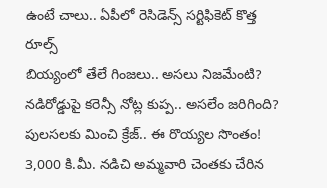ఉంటే చాలు.. ఏపీలో రెసిడెన్స్ సర్టిఫికెట్ కొత్త రూల్స్
బియ్యంలో తేలే గింజలు.. అసలు నిజమేంటి?
నడిరోడ్డుపై కరెన్సీ నోట్ల కుప్ప.. అసలేం జరిగింది?
పులసలకు మించి క్రేజ్.. ఈ రొయ్యల సొంతం!
3,000 కి.మీ. నడిచి అమ్మవారి చెంతకు చేరిన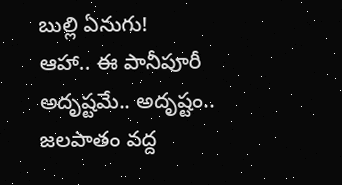బుల్లి ఏనుగు!
ఆహా.. ఈ పానీపూరీ అదృష్టమే.. అదృష్టం..
జలపాతం వద్ద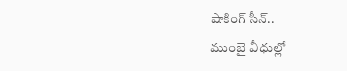షాకింగ్ సీన్..
ముంబై వీధుల్లో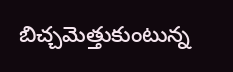బిచ్చమెత్తుకుంటున్న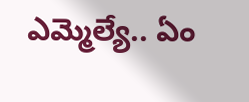ఎమ్మెల్యే.. ఏం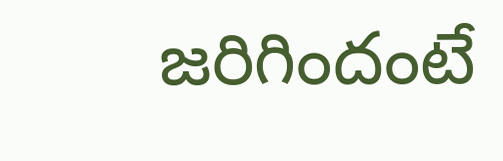జరిగిందంటే